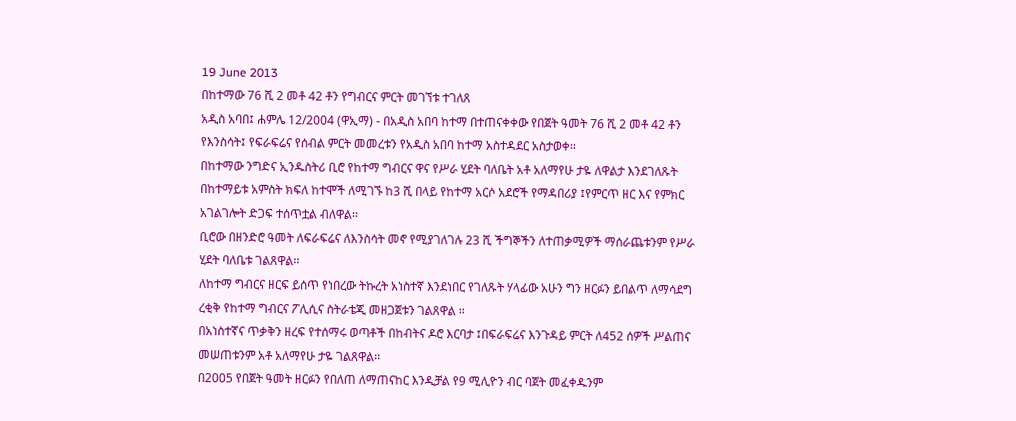19 June 2013
በከተማው 76 ሺ 2 መቶ 42 ቶን የግብርና ምርት መገኘቱ ተገለጸ
አዲስ አባበ፤ ሐምሌ 12/2004 (ዋኢማ) - በአዲስ አበባ ከተማ በተጠናቀቀው የበጀት ዓመት 76 ሺ 2 መቶ 42 ቶን የእንስሳት፤ የፍራፍሬና የሰብል ምርት መመረቱን የአዲስ አበባ ከተማ አስተዳደር አስታወቀ፡፡
በከተማው ንግድና ኢንዱስትሪ ቢሮ የከተማ ግብርና ዋና የሥራ ሂደት ባለቤት አቶ አለማየሁ ታዬ ለዋልታ እንደገለጹት በከተማይቱ አምስት ክፍለ ከተሞች ለሚገኙ ከ3 ሺ በላይ የከተማ አርሶ አደሮች የማዳበሪያ ፤የምርጥ ዘር እና የምክር አገልገሎት ድጋፍ ተሰጥቷል ብለዋል፡፡
ቢሮው በዘንድሮ ዓመት ለፍራፍሬና ለእንስሳት መኖ የሚያገለገሉ 23 ሺ ችግኞችን ለተጠቃሚዎች ማሰራጨቱንም የሥራ ሂደት ባለቤቱ ገልጸዋል፡፡
ለከተማ ግብርና ዘርፍ ይሰጥ የነበረው ትኩረት አነስተኛ እንደነበር የገለጹት ሃላፊው አሁን ግን ዘርፉን ይበልጥ ለማሳደግ ረቂቅ የከተማ ግብርና ፖሊሲና ስትራቴጂ መዘጋጀቱን ገልጸዋል ፡፡
በአነስተኛና ጥቃቅን ዘረፍ የተሰማሩ ወጣቶች በከብትና ዶሮ እርባታ ፤በፍራፍሬና እንጉዳይ ምርት ለ452 ሰዎች ሥልጠና መሠጠቱንም አቶ አለማየሁ ታዬ ገልጸዋል፡፡
በ2005 የበጀት ዓመት ዘርፉን የበለጠ ለማጠናከር እንዲቻል የ9 ሚሊዮን ብር ባጀት መፈቀዱንም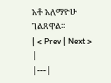አቶ አለማዮሁ ገልጸዋል፡፡
| < Prev | Next > |
|---|